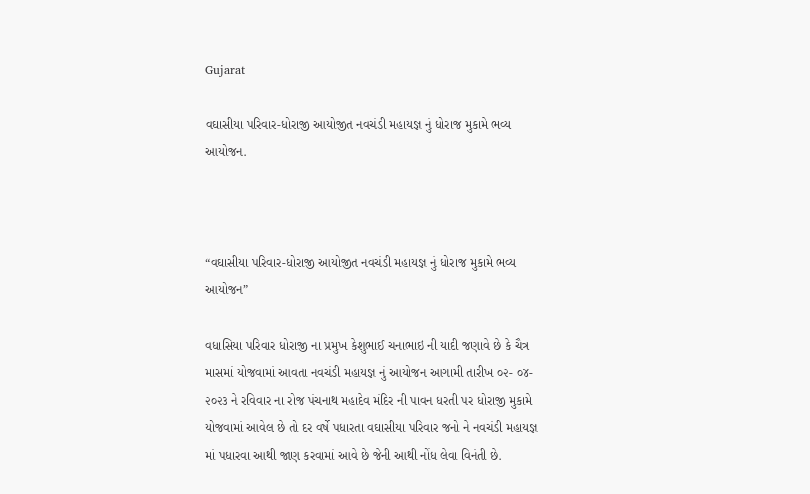Gujarat

વઘાસીયા પરિવાર-ધોરાજી આયોજીત નવચંડી મહાયજ્ઞ નું ધોરાજ મુકામે ભવ્ય આયોજન.



“વઘાસીયા પરિવાર-ધોરાજી આયોજીત નવચંડી મહાયજ્ઞ નું ધોરાજ મુકામે ભવ્ય આયોજન”

વધાસિયા પરિવાર ધોરાજી ના પ્રમુખ કેશુભાઈ ચનાભાઇ ની યાદી જણાવે છે કે ચૈત્ર માસમાં યોજવામાં આવતા નવચંડી મહાયજ્ઞ નું આયોજન આગામી તારીખ ૦૨- ૦૪- ૨૦૨૩ ને રવિવાર ના રોજ પંચનાથ મહાદેવ મંદિર ની પાવન ધરતી પર ધોરાજી મુકામે યોજવામાં આવેલ છે તો દર વર્ષે પધારતા વઘાસીયા પરિવાર જનો ને નવચંડી મહાયજ્ઞ માં પધારવા આથી જાણ કરવામાં આવે છે જેની આથી નોંધ લેવા વિનંતી છે.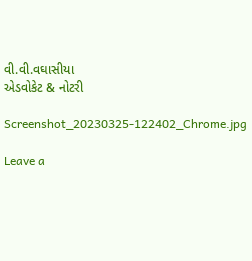વી.વી.વઘાસીયા
એડવોકેટ & નોટરી

Screenshot_20230325-122402_Chrome.jpg

Leave a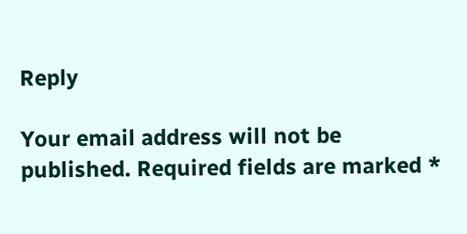Reply

Your email address will not be published. Required fields are marked *